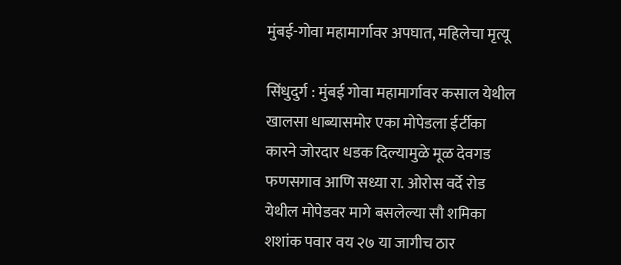मुंबई-गोवा महामार्गावर अपघात, महिलेचा मृत्यू

सिंधुदुर्ग : मुंबई गोवा महामार्गावर कसाल येथील खालसा धाब्यासमोर एका मोपेडला ईर्टीका कारने जोरदार धडक दिल्यामुळे मूळ देवगड फणसगाव आणि सध्या रा. ओरोस वर्दे रोड येथील मोपेडवर मागे बसलेल्या सौ शमिका शशांक पवार वय २७ या जागीच ठार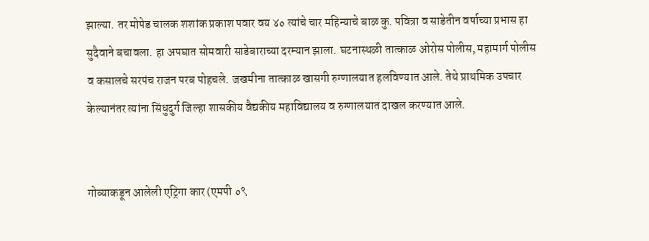झाल्या. तर मोपेड चालक शशांक प्रकाश पवार वय ४० त्यांचे चार महिन्याचे बाळ कु. पवित्रा व साडेतीन वर्षाच्या प्रभास हा सुदैवाने बचावला. हा अपघात सोमवारी साडेबाराच्या दरम्यान झाला. घटनास्थळी तात्काळ ओरोस पोलीस, महामार्ग पोलीस व कसालचे सरपंच राजन परब पोहचले. जखमीना तात्काळ खासगी रुग्णालयात हलविण्यात आले. तेथे प्राथमिक उपचार केल्यानंतर त्यांना सिंधुदुर्ग जिल्हा शासकीय वैद्यकीय महाविद्यालय व रुग्णालयात दाखल करण्यात आले.


गोव्याकडून आलेली एट्रिगा कार (एमपी ०९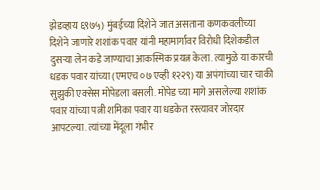झेडव्हाय ६९७५) मुंबईच्या दिशेने जात असताना कणकवलीच्या दिशेने जाणारे शशांक पवार यांनी महामार्गावर विरोधी दिशेकडील दुसऱ्या लेन कडे जाण्याचा आकस्मिक प्रयत्न केला. त्यामुळे या कारची धडक पवार यांच्या (एमएच ०७ एव्ही १२२९) या अपंगांच्या चार चाकी सुझुकी एक्सेस मोपेडला बसली. मोपेड च्या मागे असलेल्या शशांक पवार यांच्या पत्नी शमिका पवार या धडकेत रस्त्यावर जोरदार आपटल्या. त्यांच्या मेंदूला गंभीर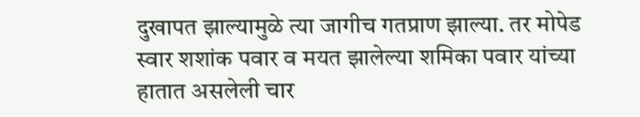दुखापत झाल्यामुळे त्या जागीच गतप्राण झाल्या. तर मोपेड स्वार शशांक पवार व मयत झालेल्या शमिका पवार यांच्या हातात असलेली चार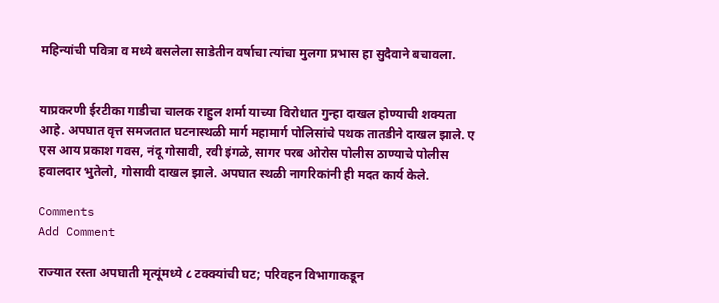महिन्यांची पवित्रा व मध्ये बसलेला साडेतीन वर्षाचा त्यांचा मुलगा प्रभास हा सुदैवाने बचावला.


याप्रकरणी ईरटीका गाडीचा चालक राहुल शर्मा याच्या विरोधात गुन्हा दाखल होण्याची शक्यता आहे. अपघात वृत्त समजतात घटनास्थळी मार्ग महामार्ग पोलिसांचे पथक तातडीने दाखल झाले. ए एस आय प्रकाश गवस, नंदू गोसावी, रवी इंगळे, सागर परब ओरोस पोलीस ठाण्याचे पोलीस हवालदार भुतेलो, गोसावी दाखल झाले. अपघात स्थळी नागरिकांनी ही मदत कार्य केले.

Comments
Add Comment

राज्यात रस्ता अपघाती मृत्यूंमध्ये ८ टक्क्यांची घट; परिवहन विभागाकडून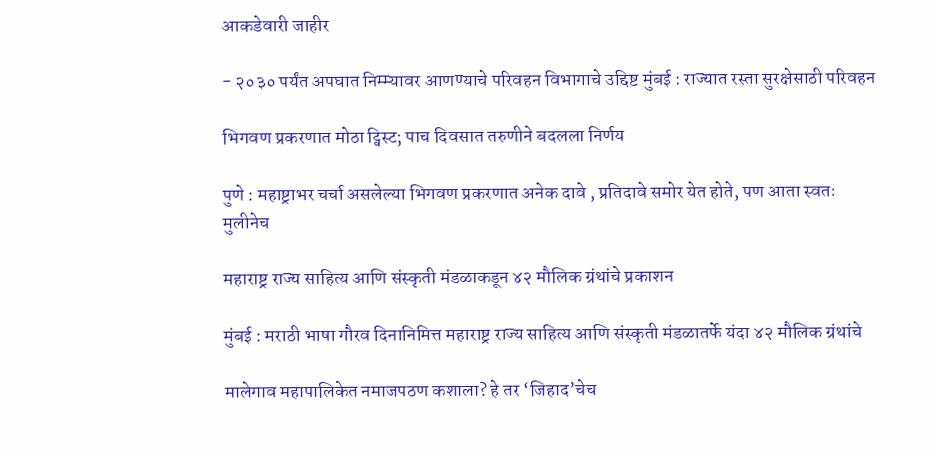आकडेवारी जाहीर

- २०३० पर्यंत अपघात निम्म्यावर आणण्याचे परिवहन विभागाचे उद्दिष्ट मुंबई : राज्यात रस्ता सुरक्षेसाठी परिवहन

भिगवण प्रकरणात मोठा ट्विस्ट; पाच दिवसात तरुणीने बदलला निर्णय

पुणे : महाष्ट्राभर चर्चा असलेल्या भिगवण प्रकरणात अनेक दावे , प्रतिदावे समोर येत होते, पण आता स्वतः मुलीनेच

महाराष्ट्र राज्य साहित्य आणि संस्कृती मंडळाकडून ४२ मौलिक ग्रंथांचे प्रकाशन

मुंबई : मराठी भाषा गौरव दिनानिमित्त महाराष्ट्र राज्य साहित्य आणि संस्कृती मंडळातर्फे यंदा ४२ मौलिक ग्रंथांचे

मालेगाव महापालिकेत नमाजपठण कशाला? हे तर ‘जिहाद’चेच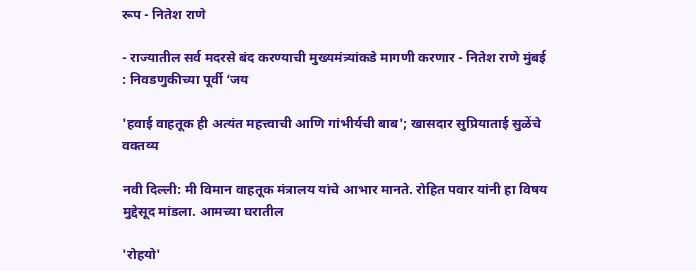रूप - नितेश राणे

- राज्यातील सर्व मदरसे बंद करण्याची मुख्यमंत्र्यांकडे मागणी करणार - नितेश राणे मुंबई : निवडणुकीच्या पूर्वी ‘जय

'हवाई वाहतूक ही अत्यंत महत्त्वाची आणि गांभीर्यची बाब'; खासदार सुप्रियाताई सुळेंचे वक्तव्य

नवी दिल्ली: मी विमान वाहतूक मंत्रालय यांचे आभार मानते. रोहित पवार यांनी हा विषय मुद्देसूद मांडला. आमच्या घरातील

'रोहयो'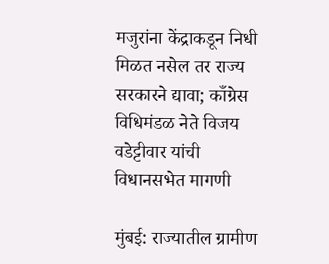मजुरांना केंद्राकडून निधी मिळत नसेल तर राज्य सरकारने द्यावा; काँग्रेस विधिमंडळ नेते विजय वडेट्टीवार यांची विधानसभेत मागणी

मुंबई: राज्यातील ग्रामीण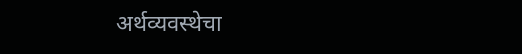अर्थव्यवस्थेचा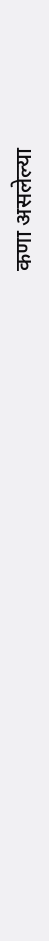कणा असलेल्या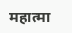महात्मा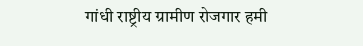गांधी राष्ट्रीय ग्रामीण रोजगार हमी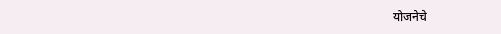योजनेचे